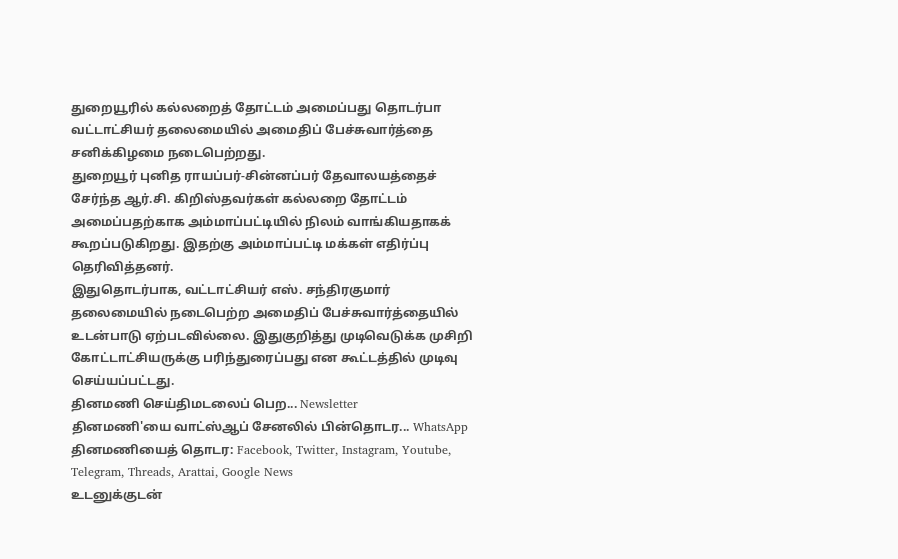துறையூரில் கல்லறைத் தோட்டம் அமைப்பது தொடர்பா வட்டாட்சியர் தலைமையில் அமைதிப் பேச்சுவார்த்தை சனிக்கிழமை நடைபெற்றது.
துறையூர் புனித ராயப்பர்-சின்னப்பர் தேவாலயத்தைச் சேர்ந்த ஆர்.சி. கிறிஸ்தவர்கள் கல்லறை தோட்டம் அமைப்பதற்காக அம்மாப்பட்டியில் நிலம் வாங்கியதாகக் கூறப்படுகிறது. இதற்கு அம்மாப்பட்டி மக்கள் எதிர்ப்பு தெரிவித்தனர்.
இதுதொடர்பாக, வட்டாட்சியர் எஸ். சந்திரகுமார் தலைமையில் நடைபெற்ற அமைதிப் பேச்சுவார்த்தையில் உடன்பாடு ஏற்படவில்லை. இதுகுறித்து முடிவெடுக்க முசிறி கோட்டாட்சியருக்கு பரிந்துரைப்பது என கூட்டத்தில் முடிவு செய்யப்பட்டது.
தினமணி செய்திமடலைப் பெற... Newsletter
தினமணி'யை வாட்ஸ்ஆப் சேனலில் பின்தொடர... WhatsApp
தினமணியைத் தொடர: Facebook, Twitter, Instagram, Youtube, Telegram, Threads, Arattai, Google News
உடனுக்குடன்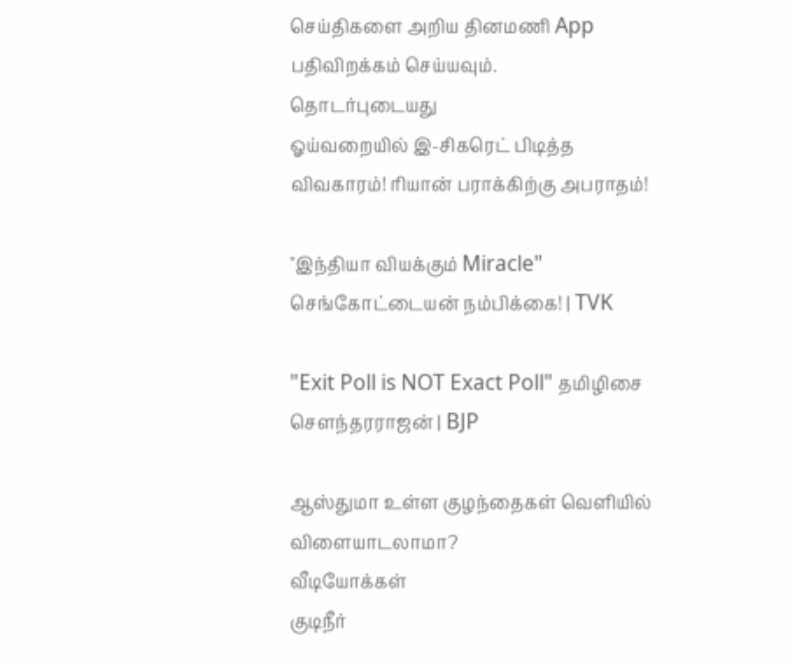செய்திகளை அறிய தினமணி App பதிவிறக்கம் செய்யவும்.
தொடர்புடையது
ஓய்வறையில் இ-சிகரெட் பிடித்த விவகாரம்! ரியான் பராக்கிற்கு அபராதம்!

"இந்தியா வியக்கும் Miracle" செங்கோட்டையன் நம்பிக்கை! | TVK

"Exit Poll is NOT Exact Poll" தமிழிசை சௌந்தரராஜன் | BJP

ஆஸ்துமா உள்ள குழந்தைகள் வெளியில் விளையாடலாமா?
வீடியோக்கள்
குடிநீர்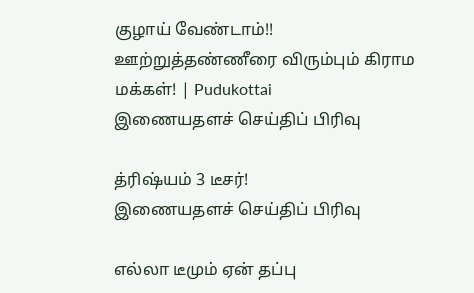குழாய் வேண்டாம்!! ஊற்றுத்தண்ணீரை விரும்பும் கிராம மக்கள்! | Pudukottai
இணையதளச் செய்திப் பிரிவு

த்ரிஷ்யம் 3 டீசர்!
இணையதளச் செய்திப் பிரிவு

எல்லா டீமும் ஏன் தப்பு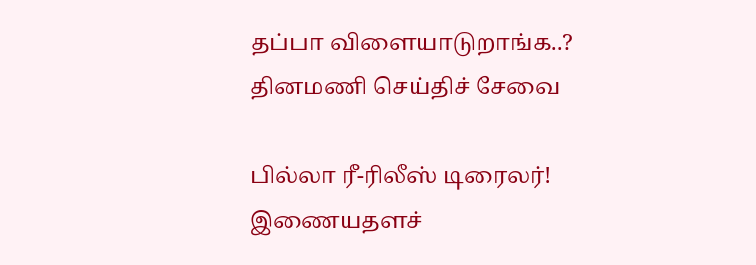தப்பா விளையாடுறாங்க..?
தினமணி செய்திச் சேவை

பில்லா ரீ-ரிலீஸ் டிரைலர்!
இணையதளச்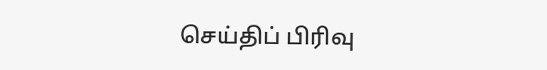செய்திப் பிரிவு